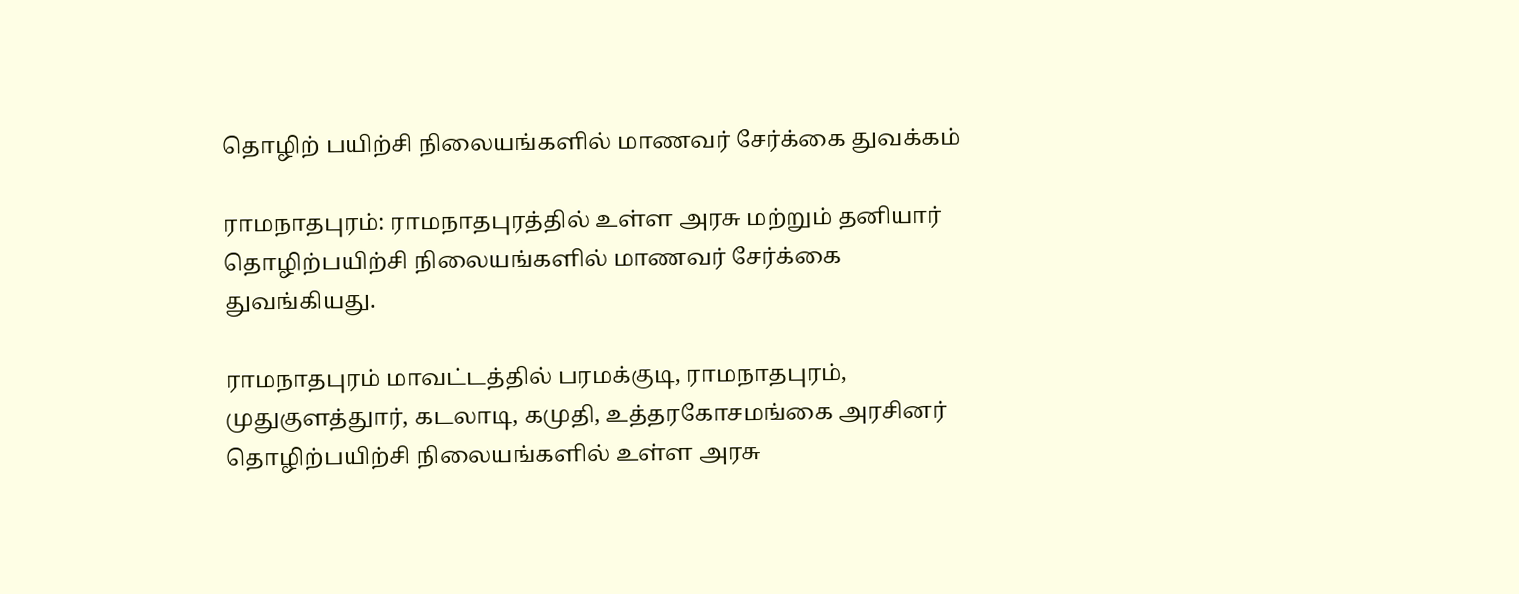தொழிற் பயிற்சி நிலையங்களில் மாணவர் சேர்க்கை துவக்கம்

ராமநாதபுரம்: ராமநாதபுரத்தில் உள்ள அரசு மற்றும் தனியார் தொழிற்பயிற்சி நிலையங்களில் மாணவர் சேர்க்கை துவங்கியது.

ராமநாதபுரம் மாவட்டத்தில் பரமக்குடி, ராமநாதபுரம், முதுகுளத்துார், கடலாடி, கமுதி, உத்தரகோசமங்கை அரசினர் தொழிற்பயிற்சி நிலையங்களில் உள்ள அரசு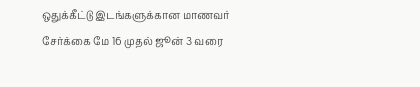ஒதுக்கீட்டு இடங்களுக்கான மாணவர் சேர்க்கை மே 16 முதல் ஜூன் 3 வரை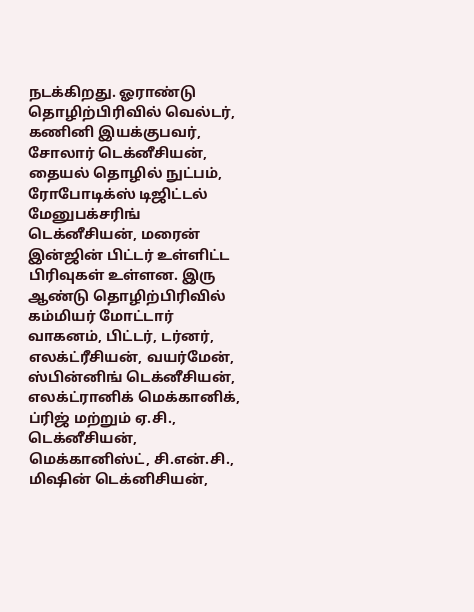நடக்கிறது. ஓராண்டு தொழிற்பிரிவில் வெல்டர், கணினி இயக்குபவர், சோலார் டெக்னீசியன், தையல் தொழில் நுட்பம், ரோபோடிக்ஸ் டிஜிட்டல் மேனுபக்சரிங் டெக்னீசியன், மரைன் இன்ஜின் பிட்டர் உள்ளிட்ட பிரிவுகள் உள்ளன. இரு ஆண்டு தொழிற்பிரிவில் கம்மியர் மோட்டார் வாகனம், பிட்டர், டர்னர், எலக்ட்ரீசியன், வயர்மேன், ஸ்பின்னிங் டெக்னீசியன், எலக்ட்ரானிக் மெக்கானிக், ப்ரிஜ் மற்றும் ஏ.சி., டெக்னீசியன், மெக்கானிஸ்ட், சி.என்.சி., மிஷின் டெக்னிசியன்,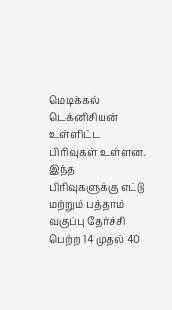மெடிக்கல் டெக்னிசியன் உள்ளிட்ட பிரிவுகள் உள்ளன.  இந்த பிரிவுகளுக்கு எட்டு மற்றும் பத்தாம் வகுப்பு தேர்ச்சி பெற்ற 14 முதல் 40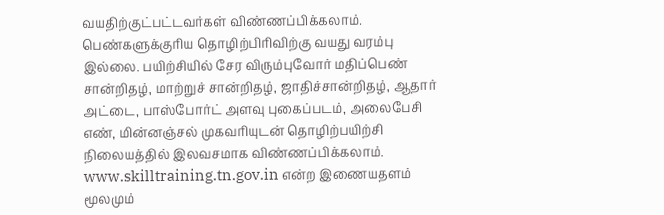வயதிற்குட்பட்டவர்கள் விண்ணப்பிக்கலாம். பெண்களுக்குரிய தொழிற்பிரிவிற்கு வயது வரம்பு இல்லை. பயிற்சியில் சேர விரும்புவோர் மதிப்பெண் சான்றிதழ், மாற்றுச் சான்றிதழ், ஜாதிச்சான்றிதழ், ஆதார் அட்டை, பாஸ்போர்ட் அளவு புகைப்படம், அலைபேசி எண், மின்னஞ்சல் முகவரியுடன் தொழிற்பயிற்சி நிலையத்தில் இலவசமாக விண்ணப்பிக்கலாம். www.skilltraining.tn.gov.in என்ற இணையதளம் மூலமும்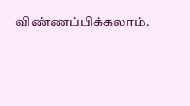விண்ணப்பிக்கலாம்.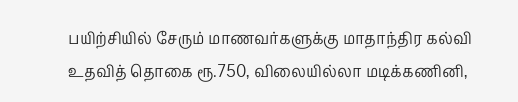பயிற்சியில் சேரும் மாணவர்களுக்கு மாதாந்திர கல்வி உதவித் தொகை ரூ.750, விலையில்லா மடிக்கணினி,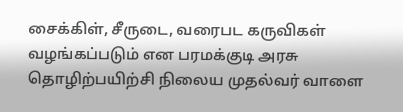சைக்கிள், சீருடை, வரைபட கருவிகள் வழங்கப்படும் என பரமக்குடி அரசு தொழிற்பயிற்சி நிலைய முதல்வர் வாளை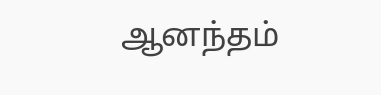ஆனந்தம்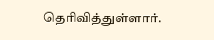தெரிவித்துள்ளார்.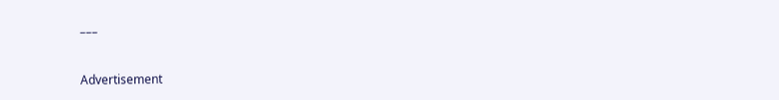–––

Advertisement